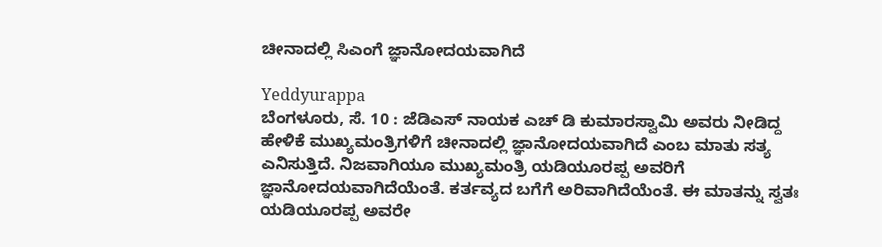ಚೀನಾದಲ್ಲಿ ಸಿಎಂಗೆ ಜ್ಞಾನೋದಯವಾಗಿದೆ

Yeddyurappa
ಬೆಂಗಳೂರು, ಸೆ. 10 : ಜೆಡಿಎಸ್ ನಾಯಕ ಎಚ್ ಡಿ ಕುಮಾರಸ್ವಾಮಿ ಅವರು ನೀಡಿದ್ದ ಹೇಳಿಕೆ ಮುಖ್ಯಮಂತ್ರಿಗಳಿಗೆ ಚೀನಾದಲ್ಲಿ ಜ್ಞಾನೋದಯವಾಗಿದೆ ಎಂಬ ಮಾತು ಸತ್ಯ ಎನಿಸುತ್ತಿದೆ. ನಿಜವಾಗಿಯೂ ಮುಖ್ಯಮಂತ್ರಿ ಯಡಿಯೂರಪ್ಪ ಅವರಿಗೆ ಜ್ಞಾನೋದಯವಾಗಿದೆಯೆಂತೆ. ಕರ್ತವ್ಯದ ಬಗೆಗೆ ಅರಿವಾಗಿದೆಯೆಂತೆ. ಈ ಮಾತನ್ನು ಸ್ವತಃ ಯಡಿಯೂರಪ್ಪ ಅವರೇ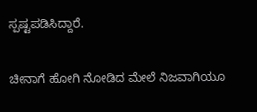ಸ್ಪಷ್ಟಪಡಿಸಿದ್ದಾರೆ.

ಚೀನಾಗೆ ಹೋಗಿ ನೋಡಿದ ಮೇಲೆ ನಿಜವಾಗಿಯೂ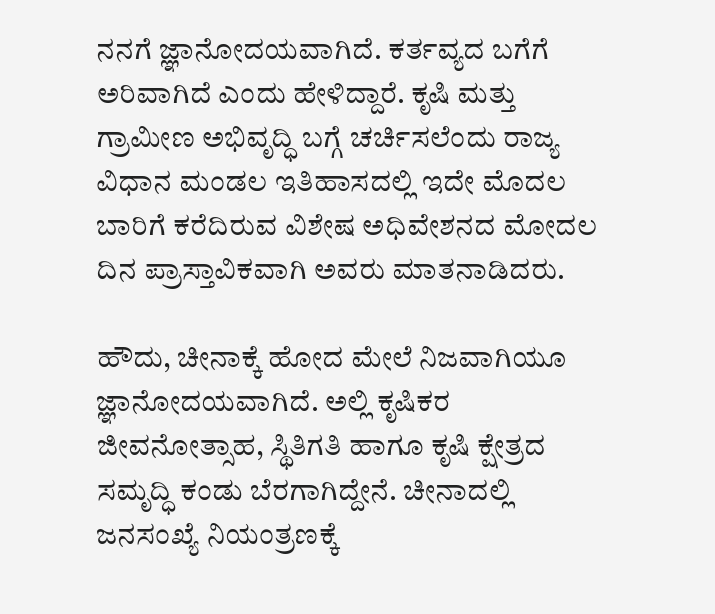ನನಗೆ ಜ್ಞಾನೋದಯವಾಗಿದೆ. ಕರ್ತವ್ಯದ ಬಗೆಗೆ ಅರಿವಾಗಿದೆ ಎಂದು ಹೇಳಿದ್ದಾರೆ. ಕೃಷಿ ಮತ್ತು ಗ್ರಾಮೀಣ ಅಭಿವೃದ್ಧಿ ಬಗ್ಗೆ ಚರ್ಚಿಸಲೆಂದು ರಾಜ್ಯ ವಿಧಾನ ಮಂಡಲ ಇತಿಹಾಸದಲ್ಲಿ ಇದೇ ಮೊದಲ ಬಾರಿಗೆ ಕರೆದಿರುವ ವಿಶೇಷ ಅಧಿವೇಶನದ ಮೋದಲ ದಿನ ಪ್ರಾಸ್ತಾವಿಕವಾಗಿ ಅವರು ಮಾತನಾಡಿದರು.

ಹೌದು, ಚೀನಾಕ್ಕೆ ಹೋದ ಮೇಲೆ ನಿಜವಾಗಿಯೂ ಜ್ಞಾನೋದಯವಾಗಿದೆ. ಅಲ್ಲಿ ಕೃಷಿಕರ ಜೀವನೋತ್ಸಾಹ, ಸ್ಥಿತಿಗತಿ ಹಾಗೂ ಕೃಷಿ ಕ್ಷೇತ್ರದ ಸಮೃದ್ಧಿ ಕಂಡು ಬೆರಗಾಗಿದ್ದೇನೆ. ಚೀನಾದಲ್ಲಿ ಜನಸಂಖ್ಯೆ ನಿಯಂತ್ರಣಕ್ಕೆ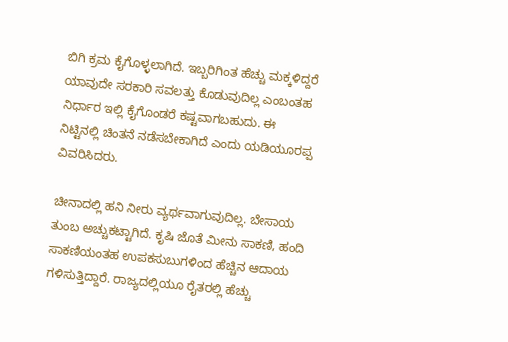ಬಿಗಿ ಕ್ರಮ ಕೈಗೊಳ್ಳಲಾಗಿದೆ. ಇಬ್ಬರಿಗಿಂತ ಹೆಚ್ಚು ಮಕ್ಕಳಿದ್ದರೆ ಯಾವುದೇ ಸರಕಾರಿ ಸವಲತ್ತು ಕೊಡುವುದಿಲ್ಲ ಎಂಬಂತಹ ನಿರ್ಧಾರ ಇಲ್ಲಿ ಕೈಗೊಂಡರೆ ಕಷ್ಟವಾಗಬಹುದು. ಈ ನಿಟ್ಟಿನಲ್ಲಿ ಚಿಂತನೆ ನಡೆಸಬೇಕಾಗಿದೆ ಎಂದು ಯಡಿಯೂರಪ್ಪ ವಿವರಿಸಿದರು.

ಚೀನಾದಲ್ಲಿ ಹನಿ ನೀರು ವ್ಯರ್ಥವಾಗುವುದಿಲ್ಲ. ಬೇಸಾಯ ತುಂಬ ಅಚ್ಚುಕಟ್ಟಾಗಿದೆ. ಕೃಷಿ ಜೊತೆ ಮೀನು ಸಾಕಣಿ, ಹಂದಿ ಸಾಕಣಿಯಂತಹ ಉಪಕಸುಬುಗಳಿಂದ ಹೆಚ್ಚಿನ ಆದಾಯ ಗಳಿಸುತ್ತಿದ್ದಾರೆ. ರಾಜ್ಯದಲ್ಲಿಯೂ ರೈತರಲ್ಲಿ ಹೆಚ್ಚು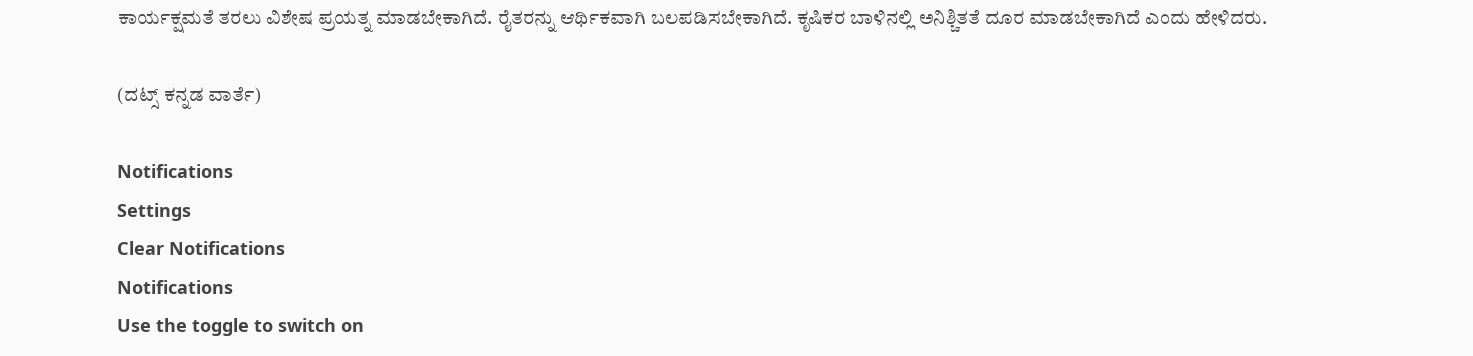ಕಾರ್ಯಕ್ಷಮತೆ ತರಲು ವಿಶೇಷ ಪ್ರಯತ್ನ ಮಾಡಬೇಕಾಗಿದೆ. ರೈತರನ್ನು ಆರ್ಥಿಕವಾಗಿ ಬಲಪಡಿಸಬೇಕಾಗಿದೆ. ಕೃಷಿಕರ ಬಾಳಿನಲ್ಲಿ ಅನಿಶ್ಚಿತತೆ ದೂರ ಮಾಡಬೇಕಾಗಿದೆ ಎಂದು ಹೇಳಿದರು.

(ದಟ್ಸ್ ಕನ್ನಡ ವಾರ್ತೆ)

Notifications
Settings
Clear Notifications
Notifications
Use the toggle to switch on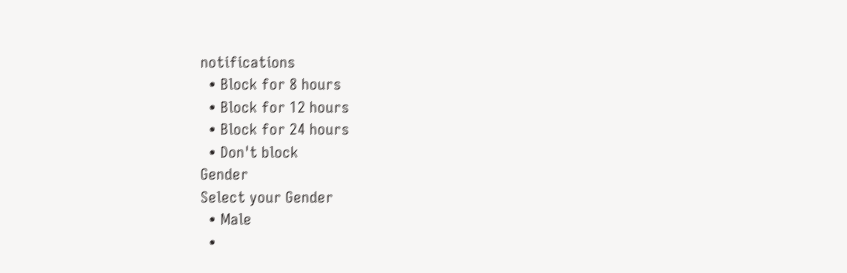notifications
  • Block for 8 hours
  • Block for 12 hours
  • Block for 24 hours
  • Don't block
Gender
Select your Gender
  • Male
  •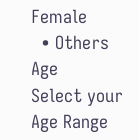Female
  • Others
Age
Select your Age Range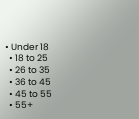• Under 18
  • 18 to 25
  • 26 to 35
  • 36 to 45
  • 45 to 55
  • 55+